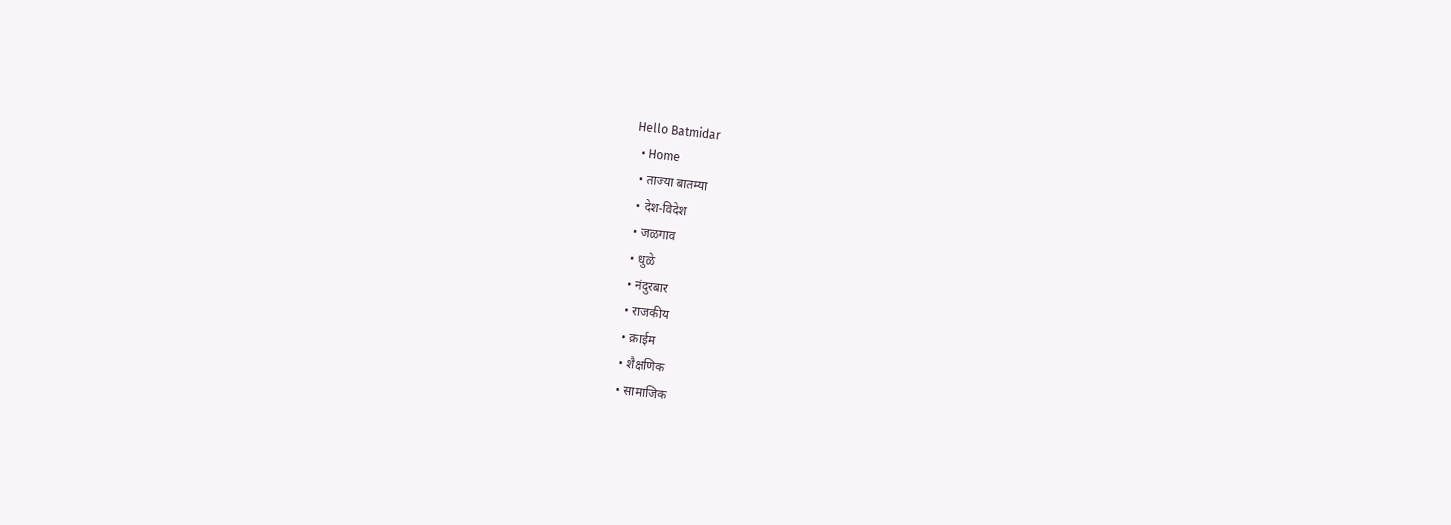Hello Batmidar
  • Home
  • ताज्या बातम्या
  • देश-विदेश
  • जळगाव
  • धुळे
  • नंदुरबार
  • राजकीय
  • क्राईम
  • शैक्षणिक
  • सामाजिक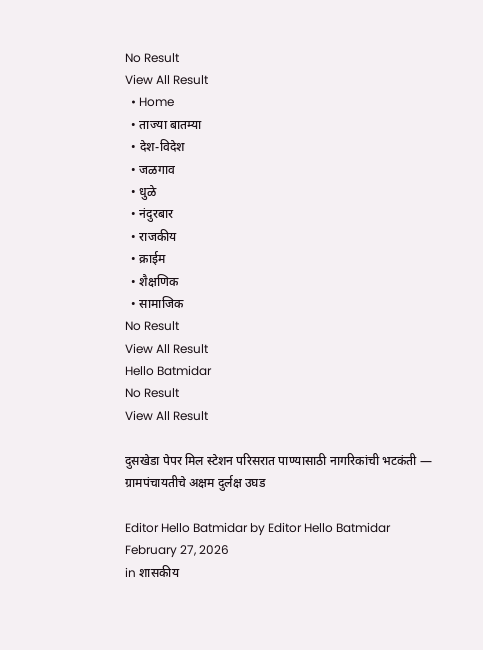No Result
View All Result
  • Home
  • ताज्या बातम्या
  • देश-विदेश
  • जळगाव
  • धुळे
  • नंदुरबार
  • राजकीय
  • क्राईम
  • शैक्षणिक
  • सामाजिक
No Result
View All Result
Hello Batmidar
No Result
View All Result

दुसखेडा पेपर मिल स्टेशन परिसरात पाण्यासाठी नागरिकांची भटकंती — ग्रामपंचायतीचे अक्षम दुर्लक्ष उघड

Editor Hello Batmidar by Editor Hello Batmidar
February 27, 2026
in शासकीय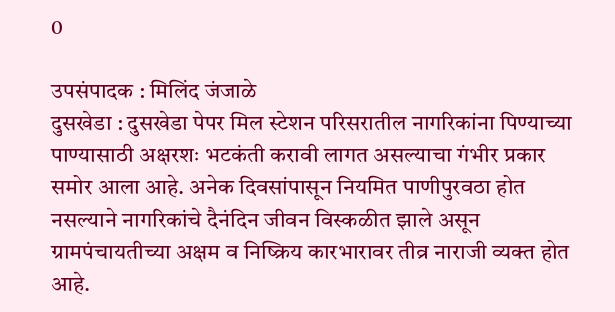0

उपसंपादक : मिलिंद जंजाळे
दुसखेडा : दुसखेडा पेपर मिल स्टेशन परिसरातील नागरिकांना पिण्याच्या पाण्यासाठी अक्षरशः भटकंती करावी लागत असल्याचा गंभीर प्रकार समोर आला आहे. अनेक दिवसांपासून नियमित पाणीपुरवठा होत नसल्याने नागरिकांचे दैनंदिन जीवन विस्कळीत झाले असून ग्रामपंचायतीच्या अक्षम व निष्क्रिय कारभारावर तीव्र नाराजी व्यक्त होत आहे.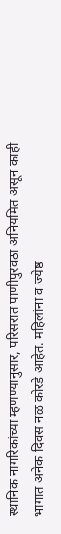स्थानिक नागरिकांच्या म्हणण्यानुसार, परिसरात पाणीपुरवठा अनियमित असून काही भागात अनेक दिवस नळ कोरडे आहेत. महिलांना व ज्येष्ठ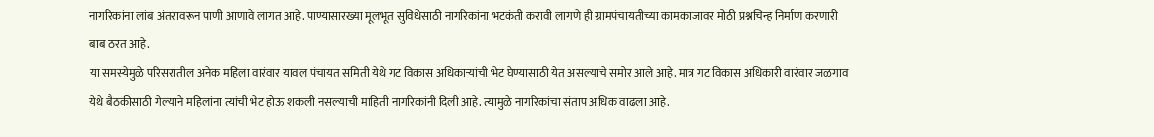नागरिकांना लांब अंतरावरून पाणी आणावे लागत आहे. पाण्यासारख्या मूलभूत सुविधेसाठी नागरिकांना भटकंती करावी लागणे ही ग्रामपंचायतीच्या कामकाजावर मोठी प्रश्नचिन्ह निर्माण करणारी बाब ठरत आहे.
या समस्येमुळे परिसरातील अनेक महिला वारंवार यावल पंचायत समिती येथे गट विकास अधिकाऱ्यांची भेट घेण्यासाठी येत असल्याचे समोर आले आहे. मात्र गट विकास अधिकारी वारंवार जळगाव येथे बैठकीसाठी गेल्याने महिलांना त्यांची भेट होऊ शकली नसल्याची माहिती नागरिकांनी दिली आहे. त्यामुळे नागरिकांचा संताप अधिक वाढला आहे.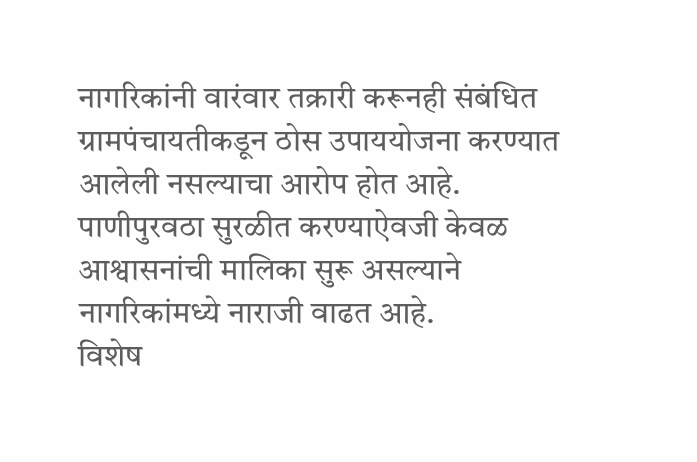नागरिकांनी वारंवार तक्रारी करूनही संबंधित ग्रामपंचायतीकडून ठोस उपाययोजना करण्यात आलेली नसल्याचा आरोप होत आहे. पाणीपुरवठा सुरळीत करण्याऐवजी केवळ आश्वासनांची मालिका सुरू असल्याने नागरिकांमध्ये नाराजी वाढत आहे.
विशेष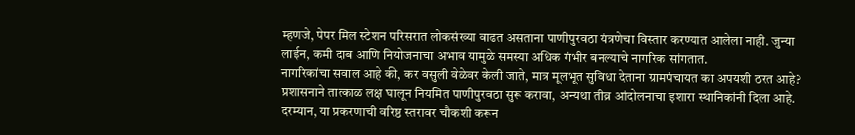म्हणजे, पेपर मिल स्टेशन परिसरात लोकसंख्या वाढत असताना पाणीपुरवठा यंत्रणेचा विस्तार करण्यात आलेला नाही. जुन्या लाईन, कमी दाब आणि नियोजनाचा अभाव यामुळे समस्या अधिक गंभीर बनल्याचे नागरिक सांगतात.
नागरिकांचा सवाल आहे की, कर वसुली वेळेवर केली जाते, मात्र मूलभूत सुविधा देताना ग्रामपंचायत का अपयशी ठरत आहे? प्रशासनाने तात्काळ लक्ष घालून नियमित पाणीपुरवठा सुरू करावा, अन्यथा तीव्र आंदोलनाचा इशारा स्थानिकांनी दिला आहे.
दरम्यान, या प्रकरणाची वरिष्ठ स्तरावर चौकशी करून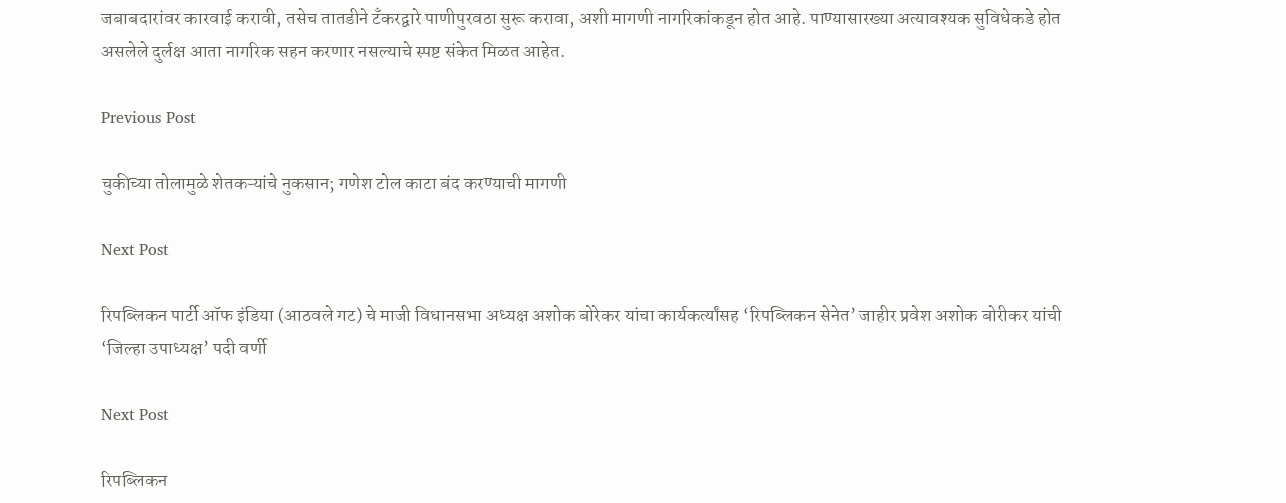जबाबदारांवर कारवाई करावी, तसेच तातडीने टँकरद्वारे पाणीपुरवठा सुरू करावा, अशी मागणी नागरिकांकडून होत आहे. पाण्यासारख्या अत्यावश्यक सुविधेकडे होत असलेले दुर्लक्ष आता नागरिक सहन करणार नसल्याचे स्पष्ट संकेत मिळत आहेत.

Previous Post

चुकीच्या तोलामुळे शेतकऱ्यांचे नुकसान; गणेश टोल काटा बंद करण्याची मागणी

Next Post

रिपब्लिकन पार्टी ऑफ इंडिया (आठवले गट) चे माजी विधानसभा अध्यक्ष अशोक बोरेकर यांचा कार्यकर्त्यांसह ‘रिपब्लिकन सेनेत’ जाहीर प्रवेश अशोक बोरीकर यांची ‘जिल्हा उपाध्यक्ष’ पदी वर्णी

Next Post

रिपब्लिकन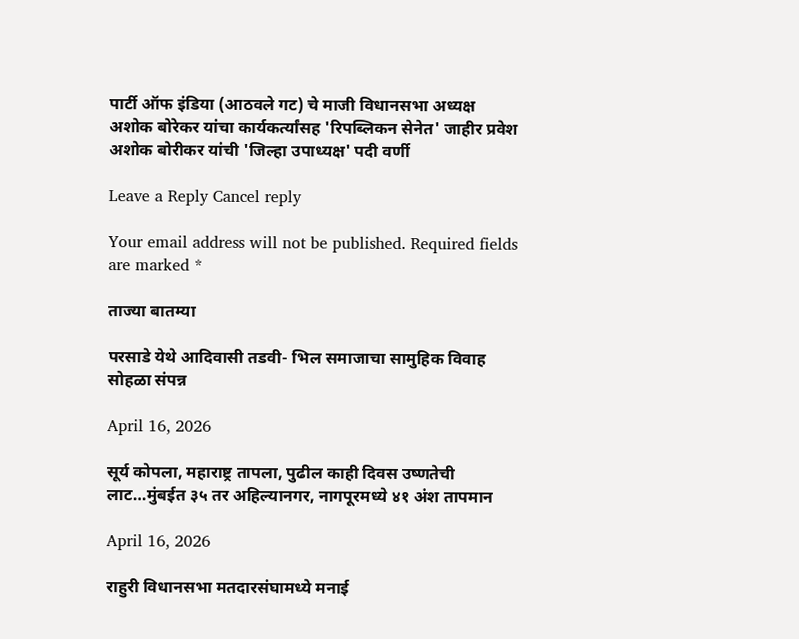पार्टी ऑफ इंडिया (आठवले गट) चे माजी विधानसभा अध्यक्ष अशोक बोरेकर यांचा कार्यकर्त्यांसह 'रिपब्लिकन सेनेत' जाहीर प्रवेश अशोक बोरीकर यांची 'जिल्हा उपाध्यक्ष' पदी वर्णी

Leave a Reply Cancel reply

Your email address will not be published. Required fields are marked *

ताज्या बातम्या

परसाडे येथे आदिवासी तडवी- भिल समाजाचा सामुहिक विवाह सोहळा संपन्न

April 16, 2026

सूर्य कोपला, महाराष्ट्र तापला, पुढील काही दिवस उष्णतेची लाट…मुंबईत ३५ तर अहिल्यानगर, नागपूरमध्ये ४१ अंश तापमान

April 16, 2026

राहुरी विधानसभा मतदारसंघामध्ये मनाई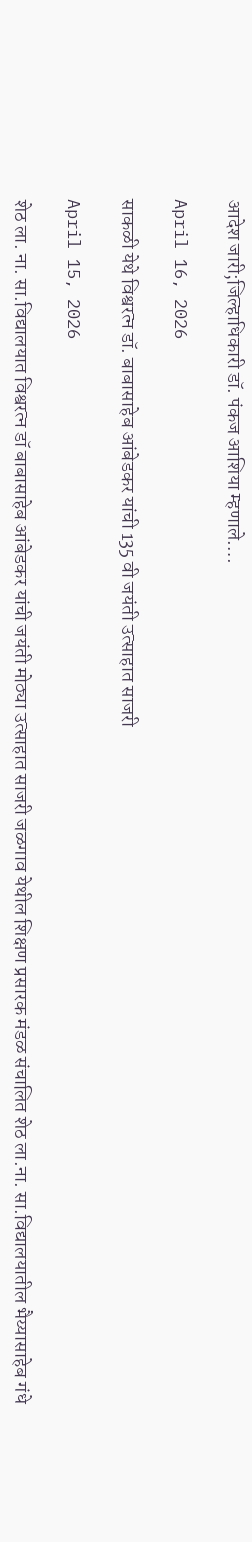आदेश जारी;जिल्हाधिकारी डॉ. पंकज आशिया म्हणाले….

April 16, 2026

साकळी येथे विश्वरत्न डॉ. बाबासाहेब आंबेडकर यांची 135 वी जयंती उत्साहात साजरी

April 15, 2026

शेठ ला. ना. सा.विद्यालयात विश्वरत्न डॉ बाबासाहेब आंबेडकर यांची जयंती मोठ्या उत्साहात साजरी जळगाव येथील शिक्षण प्रसारक मंडळ संचालित शेठ ला.ना. सा.विद्यालयातील भैय्यासाहेब गंधे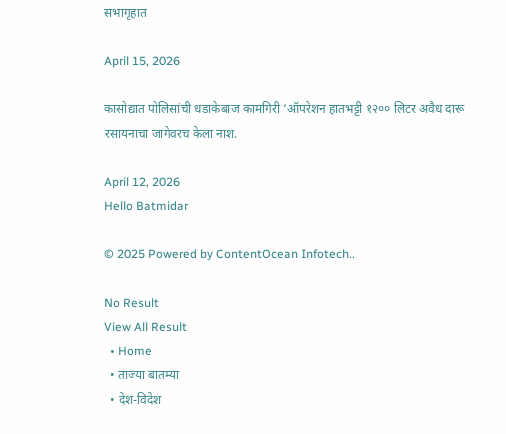सभागृहात

April 15, 2026

कासोद्यात पोलिसांची धडाकेबाज कामगिरी ‘ऑपरेशन हातभट्टी १२०० लिटर अवैध दारू रसायनाचा जागेवरच केला नाश.

April 12, 2026
Hello Batmidar

© 2025 Powered by ContentOcean Infotech..

No Result
View All Result
  • Home
  • ताज्या बातम्या
  • देश-विदेश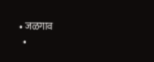• जळगाव
  •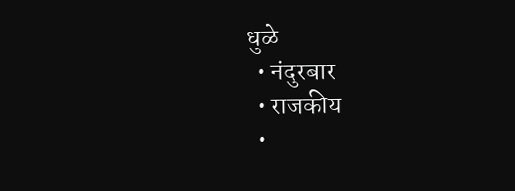धुळे
  • नंदुरबार
  • राजकीय
  •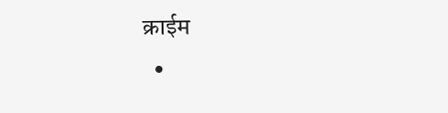क्राईम
  •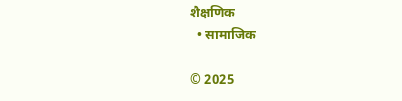शैक्षणिक
  • सामाजिक

© 2025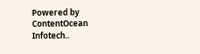Powered by ContentOcean Infotech..